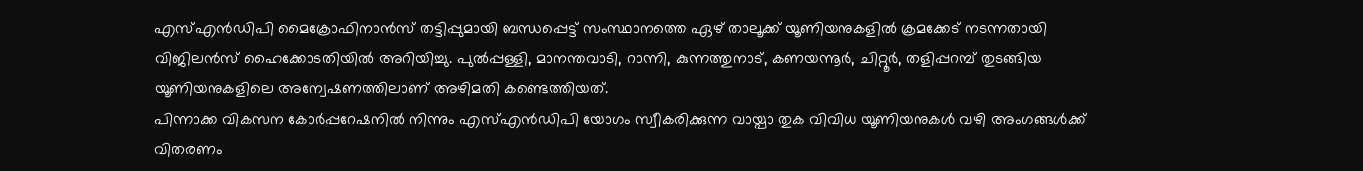എസ്എൻഡിപി മൈക്രോഫിനാൻസ് തട്ടിപ്പുമായി ബന്ധപ്പെട്ട് സംസ്ഥാനത്തെ ഏഴ് താലൂക്ക് യൂണിയനുകളിൽ ക്രമക്കേട് നടന്നതായി വിജിലൻസ് ഹൈക്കോടതിയിൽ അറിയിച്ചു. പുൽപ്പള്ളി, മാനന്തവാടി, റാന്നി, കുന്നത്തുനാട്, കണയന്നൂർ, ചിറ്റൂർ, തളിപ്പറമ്പ് തുടങ്ങിയ യൂണിയനുകളിലെ അന്വേഷണത്തിലാണ് അഴിമതി കണ്ടെത്തിയത്.
പിന്നാക്ക വികസന കോർപ്പറേഷനിൽ നിന്നും എസ്എൻഡിപി യോഗം സ്വീകരിക്കുന്ന വായ്പാ തുക വിവിധ യൂണിയനുകൾ വഴി അംഗങ്ങൾക്ക് വിതരണം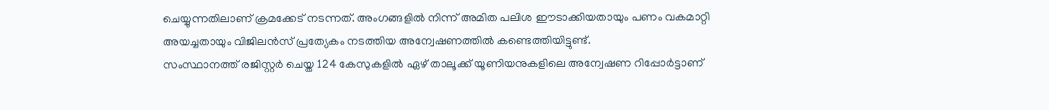ചെയ്യുന്നതിലാണ് ക്രമക്കേട് നടന്നത്. അംഗങ്ങളിൽ നിന്ന് അമിത പലിശ ഈടാക്കിയതായും പണം വകമാറ്റി അയച്ചതായും വിജിലൻസ് പ്രത്യേകം നടത്തിയ അന്വേഷണത്തിൽ കണ്ടെത്തിയിട്ടുണ്ട്.
സംസ്ഥാനത്ത് രജിസ്റ്റർ ചെയ്ത 124 കേസുകളിൽ ഏഴ് താലൂക്ക് യൂണിയനുകളിലെ അന്വേഷണ റിപ്പോർട്ടാണ്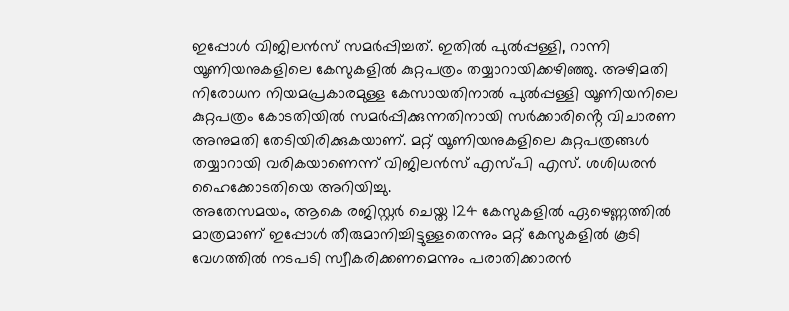ഇപ്പോൾ വിജിലൻസ് സമർപ്പിച്ചത്. ഇതിൽ പുൽപ്പള്ളി, റാന്നി യൂണിയനുകളിലെ കേസുകളിൽ കുറ്റപത്രം തയ്യാറായിക്കഴിഞ്ഞു. അഴിമതി നിരോധന നിയമപ്രകാരമുള്ള കേസായതിനാൽ പുൽപ്പള്ളി യൂണിയനിലെ കുറ്റപത്രം കോടതിയിൽ സമർപ്പിക്കുന്നതിനായി സർക്കാരിൻ്റെ വിചാരണ അനുമതി തേടിയിരിക്കുകയാണ്. മറ്റ് യൂണിയനുകളിലെ കുറ്റപത്രങ്ങൾ തയ്യാറായി വരികയാണെന്ന് വിജിലൻസ് എസ്പി എസ്. ശശിധരൻ ഹൈക്കോടതിയെ അറിയിച്ചു.
അതേസമയം, ആകെ രജിസ്റ്റർ ചെയ്ത 124 കേസുകളിൽ ഏഴെണ്ണത്തിൽ മാത്രമാണ് ഇപ്പോൾ തീരുമാനിച്ചിട്ടുള്ളതെന്നും മറ്റ് കേസുകളിൽ കൂടി വേഗത്തിൽ നടപടി സ്വീകരിക്കണമെന്നും പരാതിക്കാരൻ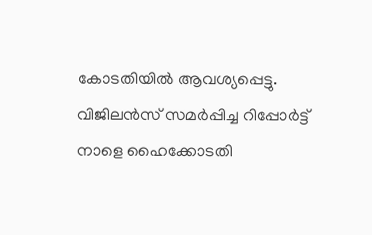കോടതിയിൽ ആവശ്യപ്പെട്ടു. വിജിലൻസ് സമർപ്പിച്ച റിപ്പോർട്ട് നാളെ ഹൈക്കോടതി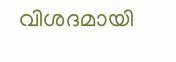വിശദമായി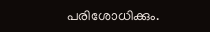പരിശോധിക്കും.